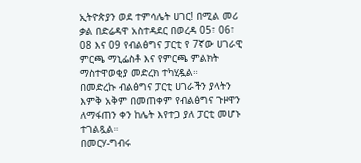ኢትዮጵያን ወደ ተምሳሌት ሀገር! በሚል መሪ ቃል በድሬዳዋ አስተዳደር በወረዳ 05፣ 06፣ 08 እና 09 የብልፅግና ፓርቲ የ 7ኛው ሀገራዊ ምርጫ ማኒፌስቶ እና የምርጫ ምልክት ማስተዋወቂያ መድረክ ተካሂዷል።
በመድረኩ ብልፅግና ፓርቲ ሀገራችን ያላትን እምቅ አቅም በመጠቀም የብልፅግና ጉዞዋን ለማፋጠን ቀን ከሌት እየተጋ ያለ ፓርቲ መሆኑ ተገልጿል።
በመርሃ-ግብሩ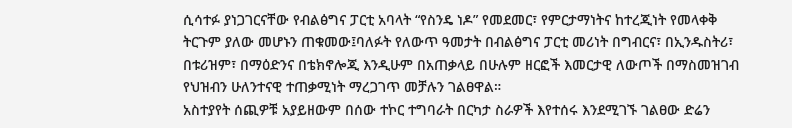ሲሳተፉ ያነጋገርናቸው የብልፅግና ፓርቲ አባላት “የስንዴ ነዶ” የመደመር፣ የምርታማነትና ከተረጂነት የመላቀቅ ትርጉም ያለው መሆኑን ጠቁመው፤ባለፉት የለውጥ ዓመታት በብልፅግና ፓርቲ መሪነት በግብርና፣ በኢንዱስትሪ፣ በቱሪዝም፣ በማዕድንና በቴክኖሎጂ እንዲሁም በአጠቃላይ በሁሉም ዘርፎች እመርታዊ ለውጦች በማስመዝገብ የህዝብን ሁለንተናዊ ተጠቃሚነት ማረጋገጥ መቻሉን ገልፀዋል።
አስተያየት ሰጪዎቹ አያይዘውም በሰው ተኮር ተግባራት በርካታ ስራዎች እየተሰሩ እንደሚገኙ ገልፀው ድሬን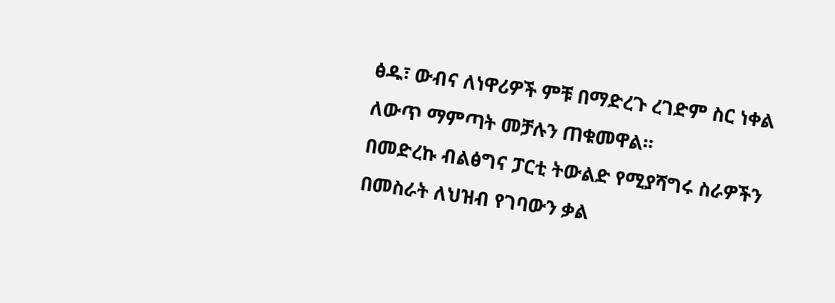ፅዱ፣ ውብና ለነዋሪዎች ምቹ በማድረጉ ረገድም ስር ነቀል ለውጥ ማምጣት መቻሉን ጠቁመዋል።
በመድረኩ ብልፅግና ፓርቲ ትውልድ የሚያሻግሩ ስራዎችን በመስራት ለህዝብ የገባውን ቃል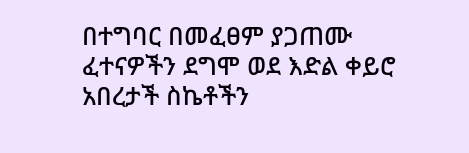በተግባር በመፈፀም ያጋጠሙ ፈተናዎችን ደግሞ ወደ እድል ቀይሮ አበረታች ስኬቶችን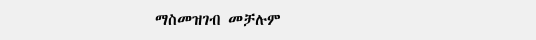ማስመዝገብ መቻሉም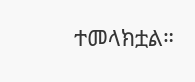ተመላክቷል።